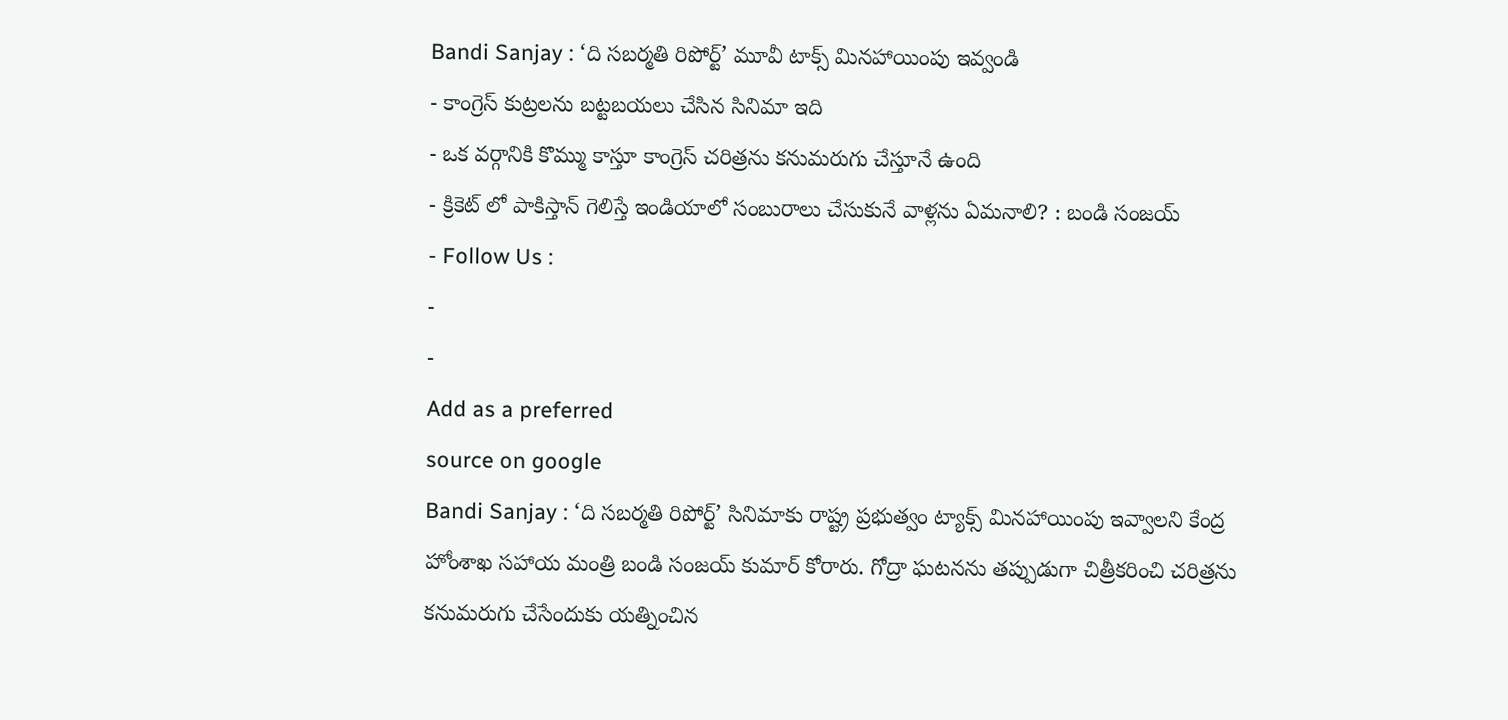Bandi Sanjay : ‘ది సబర్మతి రిపోర్ట్’ మూవీ టాక్స్ మినహాయింపు ఇవ్వండి
- కాంగ్రెస్ కుట్రలను బట్టబయలు చేసిన సినిమా ఇది
- ఒక వర్గానికి కొమ్ము కాస్తూ కాంగ్రెస్ చరిత్రను కనుమరుగు చేస్తూనే ఉంది
- క్రికెట్ లో పాకిస్తాన్ గెలిస్తే ఇండియాలో సంబురాలు చేసుకునే వాళ్లను ఏమనాలి? : బండి సంజయ్
- Follow Us :
-
-
Add as a preferred
source on google
Bandi Sanjay : ‘ది సబర్మతి రిపోర్ట్’ సినిమాకు రాష్ట్ర ప్రభుత్వం ట్యాక్స్ మినహాయింపు ఇవ్వాలని కేంద్ర హోంశాఖ సహాయ మంత్రి బండి సంజయ్ కుమార్ కోరారు. గోద్రా ఘటనను తప్పుడుగా చిత్రీకరించి చరిత్రను కనుమరుగు చేసేందుకు యత్నించిన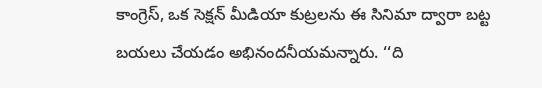కాంగ్రెస్, ఒక సెక్షన్ మీడియా కుట్రలను ఈ సినిమా ద్వారా బట్ట బయలు చేయడం అభినందనీయమన్నారు. ‘‘ది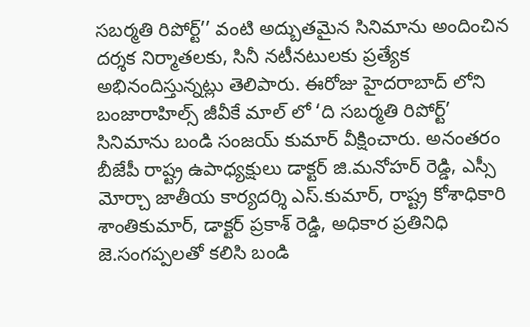సబర్మతి రిపోర్ట్’’ వంటి అద్బుతమైన సినిమాను అందించిన దర్శక నిర్మాతలకు, సినీ నటీనటులకు ప్రత్యేక అభినందిస్తున్నట్లు తెలిపారు. ఈరోజు హైదరాబాద్ లోని బంజారాహిల్స్ జీవీకే మాల్ లో ‘ది సబర్మతి రిపోర్ట్’ సినిమాను బండి సంజయ్ కుమార్ వీక్షించారు. అనంతరం బీజేపీ రాష్ట్ర ఉపాధ్యక్షులు డాక్టర్ జి.మనోహర్ రెడ్డి, ఎస్సీ మోర్చా జాతీయ కార్యదర్శి ఎస్.కుమార్, రాష్ట్ర కోశాధికారి శాంతికుమార్, డాక్టర్ ప్రకాశ్ రెడ్డి, అధికార ప్రతినిధి జె.సంగప్పలతో కలిసి బండి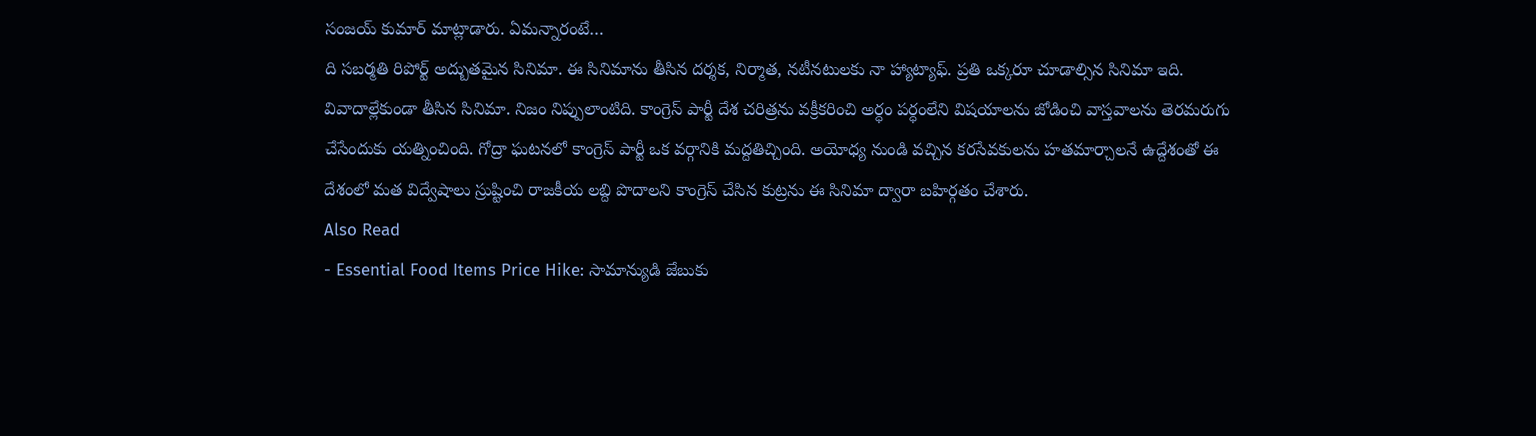సంజయ్ కుమార్ మాట్లాడారు. ఏమన్నారంటే…
ది సబర్మతి రిపోర్ట్ అద్బుతమైన సినిమా. ఈ సినిమాను తీసిన దర్శక, నిర్మాత, నటీనటులకు నా హ్యాట్యాఫ్. ప్రతి ఒక్కరూ చూడాల్సిన సినిమా ఇది. వివాదాల్లేకుండా తీసిన సినిమా. నిజం నిప్పులాంటిది. కాంగ్రెస్ పార్టీ దేశ చరిత్రను వక్రీకరించి అర్ధం పర్ధంలేని విషయాలను జోడించి వాస్తవాలను తెరమరుగు చేసేందుకు యత్నించింది. గోద్రా ఘటనలో కాంగ్రెస్ పార్టీ ఒక వర్గానికి మద్దతిచ్చింది. అయోధ్య నుండి వచ్చిన కరసేవకులను హతమార్చాలనే ఉద్దేశంతో ఈ దేశంలో మత విద్వేషాలు స్రుష్టించి రాజకీయ లబ్ది పొదాలని కాంగ్రెస్ చేసిన కుట్రను ఈ సినిమా ద్వారా బహిర్గతం చేశారు.
Also Read
- Essential Food Items Price Hike: సామాన్యుడి జేబుకు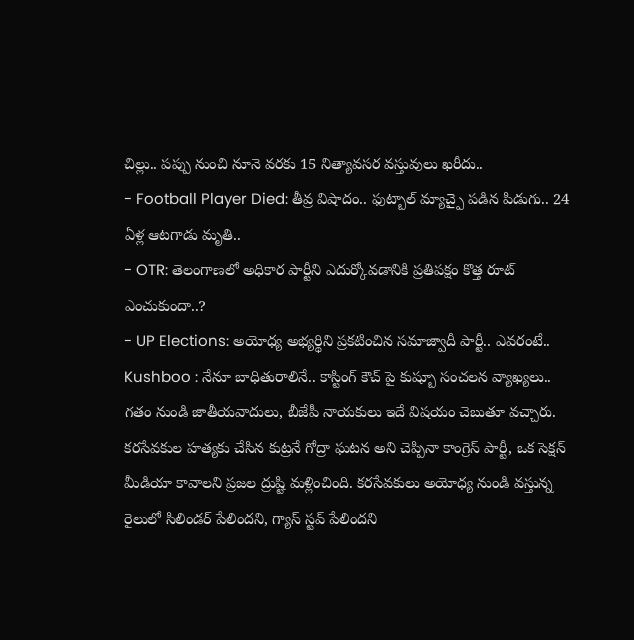చిల్లు.. పప్పు నుంచి నూనె వరకు 15 నిత్యావసర వస్తువులు ఖరీదు..
- Football Player Died: తీవ్ర విషాదం.. ఫుట్బాల్ మ్యాచ్పై పడిన పిడుగు.. 24 ఏళ్ల ఆటగాడు మృతి..
- OTR: తెలంగాణలో అధికార పార్టీని ఎదుర్కోవడానికి ప్రతిపక్షం కొత్త రూట్ ఎంచుకుందా..?
- UP Elections: అయోధ్య అభ్యర్థిని ప్రకటించిన సమాజ్వాదీ పార్టీ.. ఎవరంటే..
Kushboo : నేనూ బాధితురాలినే.. కాస్టింగ్ కౌచ్ పై కుష్బూ సంచలన వ్యాఖ్యలు..
గతం నుండి జాతీయవాదులు, బీజేపీ నాయకులు ఇదే విషయం చెబుతూ వచ్చారు. కరసేవకుల హత్యకు చేసిన కుట్రనే గోద్రా ఘటన అని చెప్పినా కాంగ్రెస్ పార్టీ, ఒక సెక్షన్ మీడియా కావాలని ప్రజల ద్రుష్టి మళ్లించింది. కరసేవకులు అయోధ్య నుండి వస్తున్న రైలులో సిలిండర్ పేలిందని, గ్యాస్ స్టవ్ పేలిందని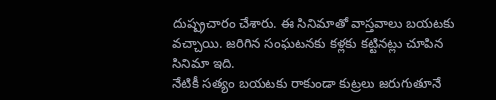దుష్ప్రచారం చేశారు. ఈ సినిమాతో వాస్తవాలు బయటకు వచ్చాయి. జరిగిన సంఘటనకు కళ్లకు కట్టినట్లు చూపిన సినిమా ఇది.
నేటికీ సత్యం బయటకు రాకుండా కుట్రలు జరుగుతూనే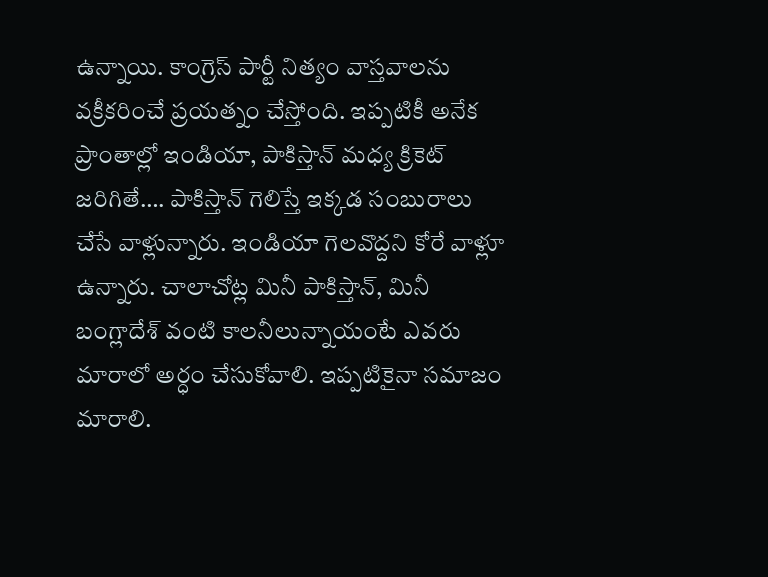ఉన్నాయి. కాంగ్రెస్ పార్టీ నిత్యం వాస్తవాలను వక్రీకరించే ప్రయత్నం చేస్తోంది. ఇప్పటికీ అనేక ప్రాంతాల్లో ఇండియా, పాకిస్తాన్ మధ్య క్రికెట్ జరిగితే…. పాకిస్తాన్ గెలిస్తే ఇక్కడ సంబురాలు చేసే వాళ్లున్నారు. ఇండియా గెలవొద్దని కోరే వాళ్లూ ఉన్నారు. చాలాచోట్ల మినీ పాకిస్తాన్, మినీ బంగ్లాదేశ్ వంటి కాలనీలున్నాయంటే ఎవరు మారాలో అర్ధం చేసుకోవాలి. ఇప్పటికైనా సమాజం మారాలి.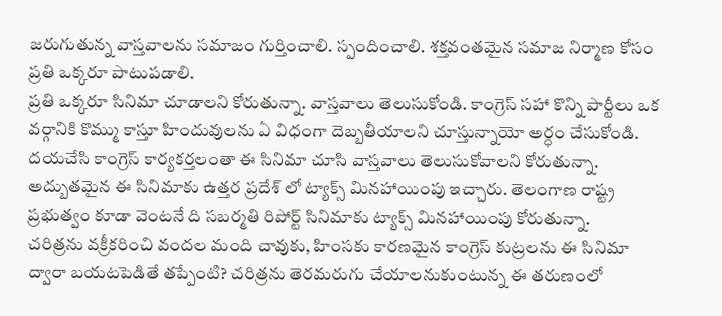జరుగుతున్న వాస్తవాలను సమాజం గుర్తించాలి. స్పందించాలి. శక్తవంతమైన సమాజ నిర్మాణ కోసం ప్రతి ఒక్కరూ పాటుపడాలి.
ప్రతి ఒక్కరూ సినిమా చూడాలని కోరుతున్నా. వాస్తవాలు తెలుసుకోండి. కాంగ్రెస్ సహా కొన్ని పార్టీలు ఒక వర్గానికి కొమ్ము కాస్తూ హిందువులను ఏ విధంగా దెబ్బతీయాలని చూస్తున్నాయో అర్ధం చేసుకోండి. దయచేసి కాంగ్రెస్ కార్యకర్తలంతా ఈ సినిమా చూసి వాస్తవాలు తెలుసుకోవాలని కోరుతున్నా. అద్బుతమైన ఈ సినిమాకు ఉత్తర ప్రదేశ్ లో ట్యాక్స్ మినహాయింపు ఇచ్చారు. తెలంగాణ రాష్ట్ర ప్రభుత్వం కూడా వెంటనే ది సబర్మతి రిపోర్ట్ సినిమాకు ట్యాక్స్ మినహాయింపు కోరుతున్నా.
చరిత్రను వక్రీకరించి వందల మంది చావుకు, హింసకు కారణమైన కాంగ్రెస్ కుట్రలను ఈ సినిమా ద్వారా బయటపెడితే తప్పేంటి? చరిత్రను తెరమరుగు చేయాలనుకుంటున్న ఈ తరుణంలో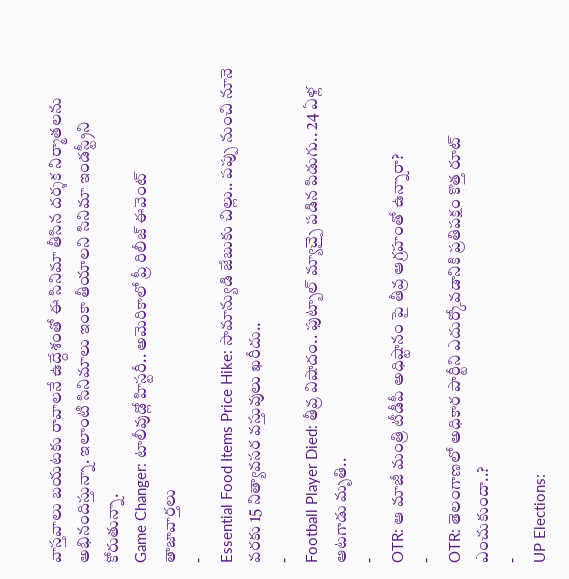వాస్తవాలు బయటకు రావాలనే ఉద్దేశంతో ఈ సినిమా తీసిన దర్శక నిర్మాతలను అభినందిస్తున్నా. ఇలాంటి సినిమాలు ఇంకా తీయాలని సినిమా ఇండస్ట్రీని కోరుతున్నా.
Game Changer: టాలీవుడ్లో హిస్టరీ.. అమెరికాలో ప్రీ రిలీజ్ ఈవెంట్
తాజావార్తలు
-
Essential Food Items Price Hike: సామాన్యుడి జేబుకు చిల్లు.. పప్పు నుంచి నూనె వరకు 15 నిత్యావసర వస్తువులు ఖరీదు..
-
Football Player Died: తీవ్ర విషాదం.. ఫుట్బాల్ మ్యాచ్పై పడిన పిడుగు.. 24 ఏళ్ల ఆటగాడు మృతి..
-
OTR: ఆ మాజీ మంత్రి టీడీపీ అధిష్టానం పై తీవ్ర ఆగ్రహంతో ఉన్నారా?
-
OTR: తెలంగాణలో అధికార పార్టీని ఎదుర్కోవడానికి ప్రతిపక్షం కొత్త రూట్ ఎంచుకుందా..?
-
UP Elections: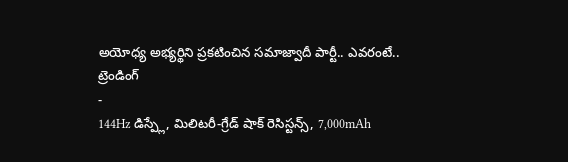అయోధ్య అభ్యర్థిని ప్రకటించిన సమాజ్వాదీ పార్టీ.. ఎవరంటే..
ట్రెండింగ్
-
144Hz డిస్ప్లే, మిలిటరీ-గ్రేడ్ షాక్ రెసిస్టన్స్, 7,000mAh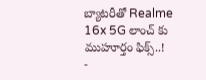బ్యాటరీతో Realme 16x 5G లాంచ్ కు ముహూర్తం ఫిక్స్..!
-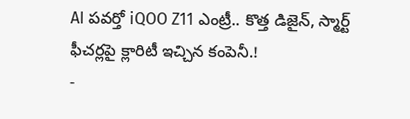AI పవర్తో iQOO Z11 ఎంట్రీ.. కొత్త డిజైన్, స్మార్ట్ ఫీచర్లపై క్లారిటీ ఇచ్చిన కంపెనీ.!
-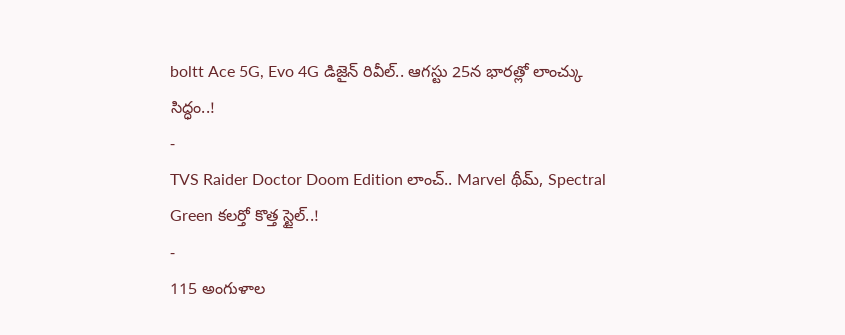boltt Ace 5G, Evo 4G డిజైన్ రివీల్.. ఆగస్టు 25న భారత్లో లాంచ్కు సిద్ధం..!
-
TVS Raider Doctor Doom Edition లాంచ్.. Marvel థీమ్, Spectral Green కలర్తో కొత్త స్టైల్..!
-
115 అంగుళాల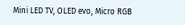Mini LED TV, OLED evo, Micro RGB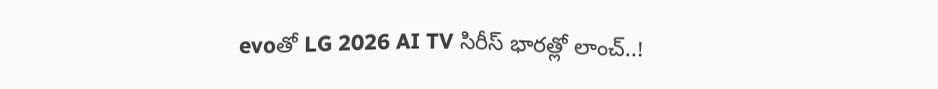evoతో LG 2026 AI TV సిరీస్ భారత్లో లాంచ్..!